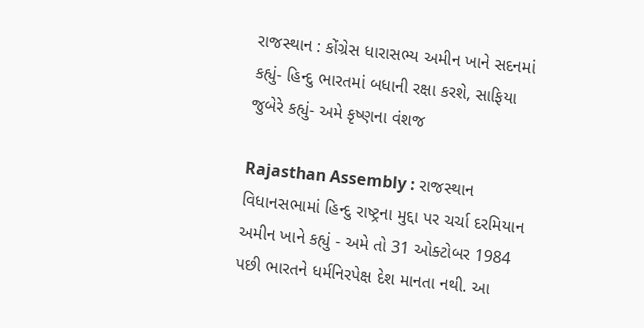રાજસ્થાન : કોંગ્રેસ ધારાસભ્ય અમીન ખાને સદનમાં કહ્યું- હિન્દુ ભારતમાં બધાની રક્ષા કરશે, સાફિયા જુબેરે કહ્યું- અમે કૃષ્ણના વંશજ

Rajasthan Assembly : રાજસ્થાન વિધાનસભામાં હિન્દુ રાષ્ટ્રના મુદ્દા પર ચર્ચા દરમિયાન અમીન ખાને કહ્યું - અમે તો 31 ઓક્ટોબર 1984 પછી ભારતને ધર્મનિરપેક્ષ દેશ માનતા નથી. આ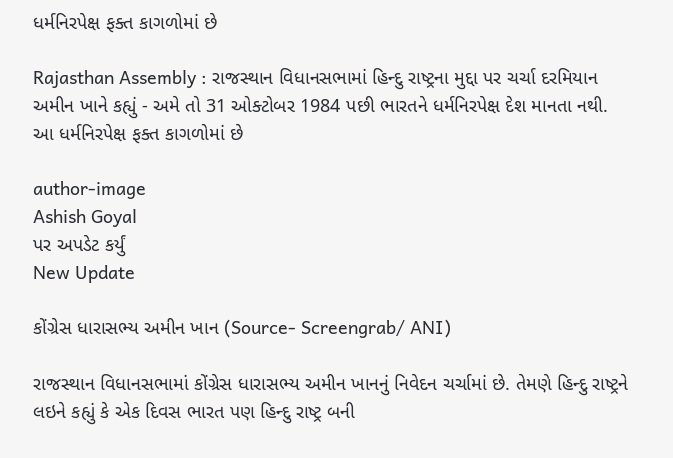ધર્મનિરપેક્ષ ફક્ત કાગળોમાં છે

Rajasthan Assembly : રાજસ્થાન વિધાનસભામાં હિન્દુ રાષ્ટ્રના મુદ્દા પર ચર્ચા દરમિયાન અમીન ખાને કહ્યું - અમે તો 31 ઓક્ટોબર 1984 પછી ભારતને ધર્મનિરપેક્ષ દેશ માનતા નથી. આ ધર્મનિરપેક્ષ ફક્ત કાગળોમાં છે

author-image
Ashish Goyal
પર અપડેટ કર્યું
New Update

કોંગ્રેસ ધારાસભ્ય અમીન ખાન (Source- Screengrab/ ANI)

રાજસ્થાન વિધાનસભામાં કોંગ્રેસ ધારાસભ્ય અમીન ખાનનું નિવેદન ચર્ચામાં છે. તેમણે હિન્દુ રાષ્ટ્રને લઇને કહ્યું કે એક દિવસ ભારત પણ હિન્દુ રાષ્ટ્ર બની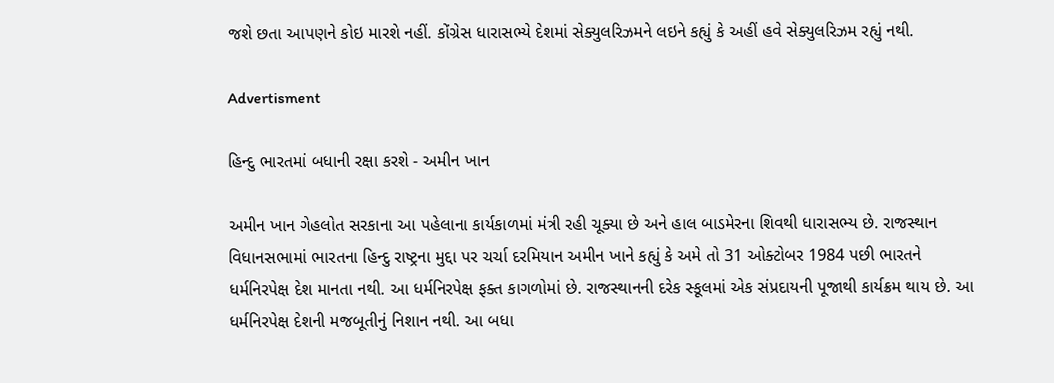જશે છતા આપણને કોઇ મારશે નહીં. કોંગ્રેસ ધારાસભ્યે દેશમાં સેક્યુલરિઝમને લઇને કહ્યું કે અહીં હવે સેક્યુલરિઝમ રહ્યું નથી.

Advertisment

હિન્દુ ભારતમાં બધાની રક્ષા કરશે - અમીન ખાન

અમીન ખાન ગેહલોત સરકાના આ પહેલાના કાર્યકાળમાં મંત્રી રહી ચૂક્યા છે અને હાલ બાડમેરના શિવથી ધારાસભ્ય છે. રાજસ્થાન વિધાનસભામાં ભારતના હિન્દુ રાષ્ટ્રના મુદ્દા પર ચર્ચા દરમિયાન અમીન ખાને કહ્યું કે અમે તો 31 ઓક્ટોબર 1984 પછી ભારતને ધર્મનિરપેક્ષ દેશ માનતા નથી. આ ધર્મનિરપેક્ષ ફક્ત કાગળોમાં છે. રાજસ્થાનની દરેક સ્કૂલમાં એક સંપ્રદાયની પૂજાથી કાર્યક્રમ થાય છે. આ ધર્મનિરપેક્ષ દેશની મજબૂતીનું નિશાન નથી. આ બધા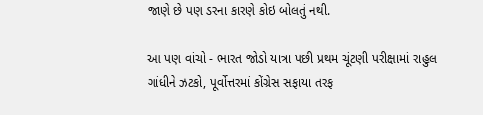જાણે છે પણ ડરના કારણે કોઇ બોલતું નથી.

આ પણ વાંચો - ભારત જોડો યાત્રા પછી પ્રથમ ચૂંટણી પરીક્ષામાં રાહુલ ગાંધીને ઝટકો, પૂર્વોત્તરમાં કોંગ્રેસ સફાયા તરફ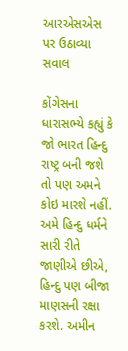આરએસએસ પર ઉઠાવ્યા સવાલ

કોંગેસના ધારાસભ્યે કહ્યું કે જો ભારત હિન્દુ રાષ્ટ્ર બની જશે તો પણ અમને કોઇ મારશે નહીં. અમે હિન્દુ ધર્મને સારી રીતે જાણીએ છીએ, હિન્દુ પણ બીજા માણસની રક્ષા કરશે. અમીન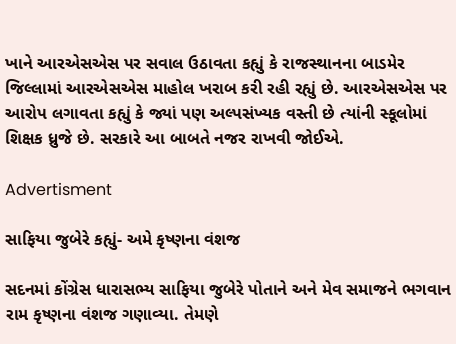ખાને આરએસએસ પર સવાલ ઉઠાવતા કહ્યું કે રાજસ્થાનના બાડમેર જિલ્લામાં આરએસએસ માહોલ ખરાબ કરી રહી રહ્યું છે. આરએસએસ પર આરોપ લગાવતા કહ્યું કે જ્યાં પણ અલ્પસંખ્યક વસ્તી છે ત્યાંની સ્કૂલોમાં શિક્ષક ધ્રુજે છે. સરકારે આ બાબતે નજર રાખવી જોઈએ.

Advertisment

સાફિયા જુબેરે કહ્યું- અમે કૃષ્ણના વંશજ

સદનમાં કોંગ્રેસ ધારાસભ્ય સાફિયા જુબેરે પોતાને અને મેવ સમાજને ભગવાન રામ કૃષ્ણના વંશજ ગણાવ્યા. તેમણે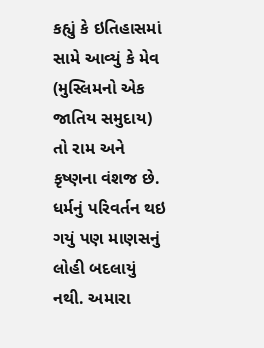કહ્યું કે ઇતિહાસમાં સામે આવ્યું કે મેવ (મુસ્લિમનો એક જાતિય સમુદાય) તો રામ અને કૃષ્ણના વંશજ છે. ધર્મનું પરિવર્તન થઇ ગયું પણ માણસનું લોહી બદલાયું નથી. અમારા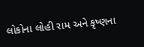લોકોના લોહી રામ અને કૃષ્ણના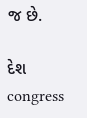જ છે.

દેશ congress